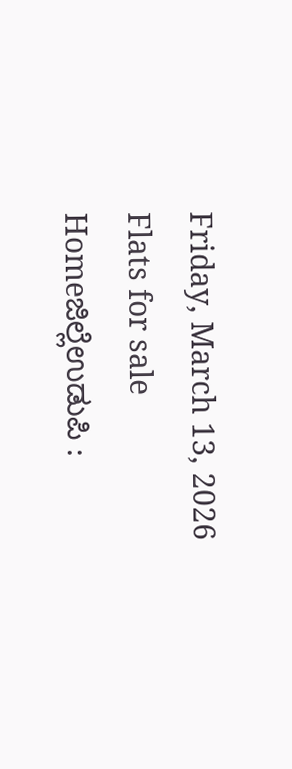Friday, March 13, 2026
Flats for sale
Homeಜಿಲ್ಲೆಉಡುಪಿ :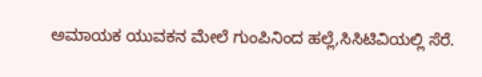ಅಮಾಯಕ ಯುವಕನ ಮೇಲೆ ಗುಂಪಿನಿಂದ ಹಲ್ಲೆ,ಸಿಸಿಟಿವಿಯಲ್ಲಿ ಸೆರೆ.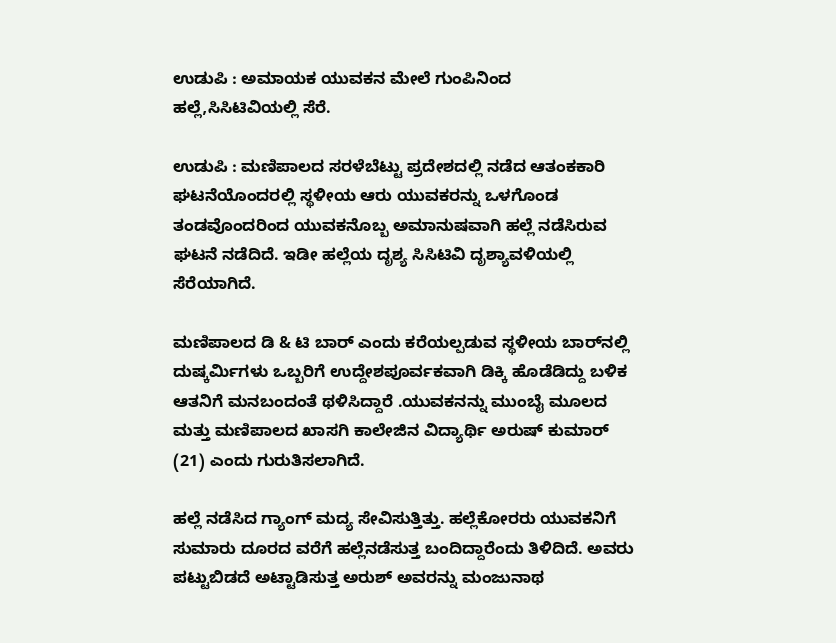ಉಡುಪಿ : ಅಮಾಯಕ ಯುವಕನ ಮೇಲೆ ಗುಂಪಿನಿಂದ ಹಲ್ಲೆ,ಸಿಸಿಟಿವಿಯಲ್ಲಿ ಸೆರೆ.

ಉಡುಪಿ : ಮಣಿಪಾಲದ ಸರಳೆಬೆಟ್ಟು ಪ್ರದೇಶದಲ್ಲಿ ನಡೆದ ಆತಂಕಕಾರಿ ಘಟನೆಯೊಂದರಲ್ಲಿ ಸ್ಥಳೀಯ ಆರು ಯುವಕರನ್ನು ಒಳಗೊಂಡ ತಂಡವೊಂದರಿಂದ ಯುವಕನೊಬ್ಬ ಅಮಾನುಷವಾಗಿ ಹಲ್ಲೆ ನಡೆಸಿರುವ ಘಟನೆ ನಡೆದಿದೆ. ಇಡೀ ಹಲ್ಲೆಯ ದೃಶ್ಯ ಸಿಸಿಟಿವಿ ದೃಶ್ಯಾವಳಿಯಲ್ಲಿ ಸೆರೆಯಾಗಿದೆ.

ಮಣಿಪಾಲದ ಡಿ & ಟಿ ಬಾರ್ ಎಂದು ಕರೆಯಲ್ಪಡುವ ಸ್ಥಳೀಯ ಬಾರ್‌ನಲ್ಲಿ ದುಷ್ಕರ್ಮಿಗಳು ಒಬ್ಬರಿಗೆ ಉದ್ದೇಶಪೂರ್ವಕವಾಗಿ ಡಿಕ್ಕಿ ಹೊಡೆಡಿದ್ದು ಬಳಿಕ ಆತನಿಗೆ ಮನಬಂದಂತೆ ಥಳಿಸಿದ್ದಾರೆ .ಯುವಕನನ್ನು ಮುಂಬೈ ಮೂಲದ ಮತ್ತು ಮಣಿಪಾಲದ ಖಾಸಗಿ ಕಾಲೇಜಿನ ವಿದ್ಯಾರ್ಥಿ ಅರುಷ್ ಕುಮಾರ್ (21) ಎಂದು ಗುರುತಿಸಲಾಗಿದೆ.

ಹಲ್ಲೆ ನಡೆಸಿದ ಗ್ಯಾಂಗ್ ಮದ್ಯ ಸೇವಿಸುತ್ತಿತ್ತು. ಹಲ್ಲೆಕೋರರು ಯುವಕನಿಗೆ ಸುಮಾರು ದೂರದ ವರೆಗೆ ಹಲ್ಲೆನಡೆಸುತ್ತ ಬಂದಿದ್ದಾರೆಂದು ತಿಳಿದಿದೆ. ಅವರು ಪಟ್ಟುಬಿಡದೆ ಅಟ್ಟಾಡಿಸುತ್ತ ಅರುಶ್ ಅವರನ್ನು ಮಂಜುನಾಥ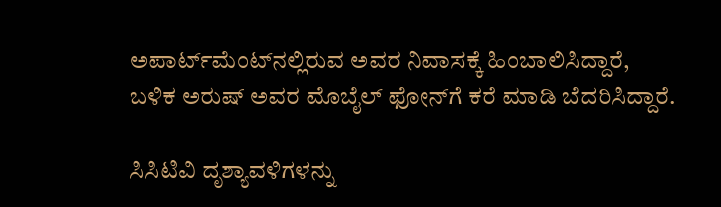ಅಪಾರ್ಟ್‌ಮೆಂಟ್‌ನಲ್ಲಿರುವ ಅವರ ನಿವಾಸಕ್ಕೆ ಹಿಂಬಾಲಿಸಿದ್ದಾರೆ, ಬಳಿಕ ಅರುಷ್ ಅವರ ಮೊಬೈಲ್ ಫೋನ್‌ಗೆ ಕರೆ ಮಾಡಿ ಬೆದರಿಸಿದ್ದಾರೆ.

ಸಿಸಿಟಿವಿ ದೃಶ್ಯಾವಳಿಗಳನ್ನು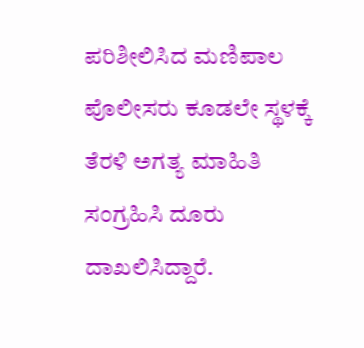ಪರಿಶೀಲಿಸಿದ ಮಣಿಪಾಲ ಪೊಲೀಸರು ಕೂಡಲೇ ಸ್ಥಳಕ್ಕೆ ತೆರಳಿ ಅಗತ್ಯ ಮಾಹಿತಿ ಸಂಗ್ರಹಿಸಿ ದೂರು ದಾಖಲಿಸಿದ್ದಾರೆ.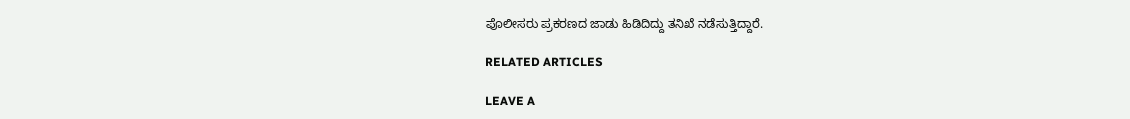ಪೊಲೀಸರು ಪ್ರಕರಣದ ಜಾಡು ಹಿಡಿದಿದ್ದು ತನಿಖೆ ನಡೆಸುತ್ತಿದ್ದಾರೆ.

RELATED ARTICLES

LEAVE A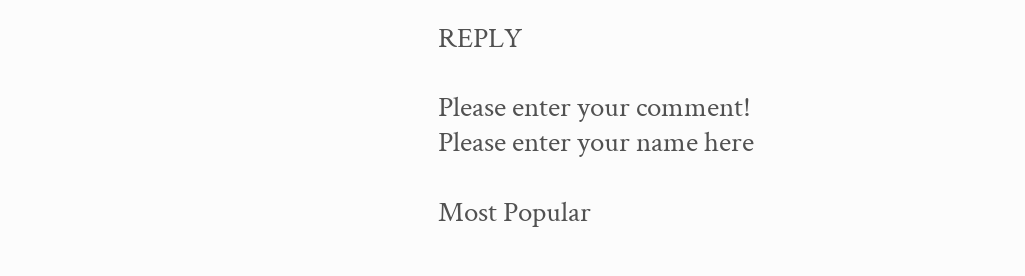REPLY

Please enter your comment!
Please enter your name here

Most Popular